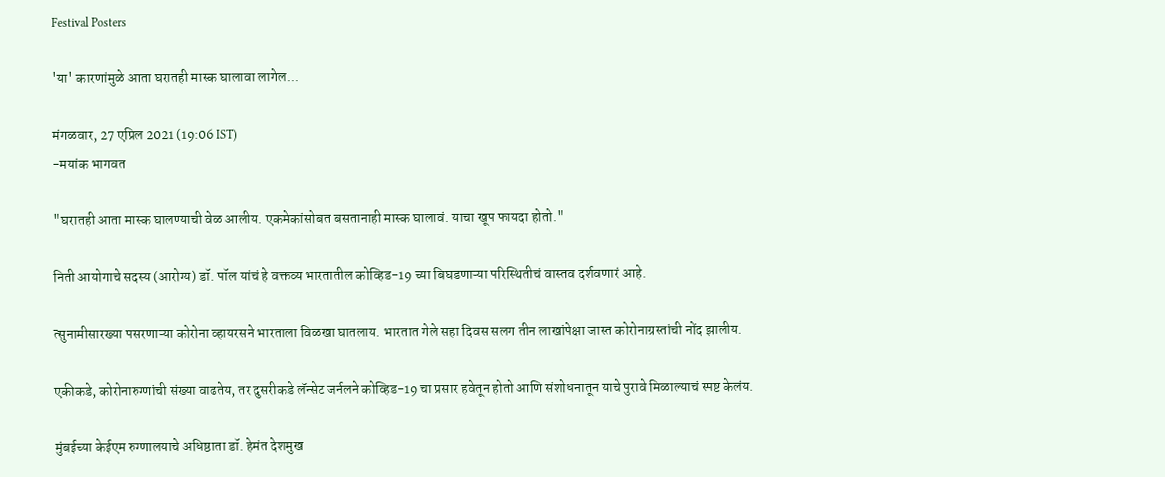Festival Posters

'या' कारणांमुळे आता घरातही मास्क घालावा लागेल...

मंगळवार, 27 एप्रिल 2021 (19:06 IST)
-मयांक भागवत

"घरातही आता मास्क घालण्याची वेळ आलीय. एकमेकांसोबत बसतानाही मास्क घालावं. याचा खूप फायदा होतो."

निती आयोगाचे सदस्य (आरोग्य) डॉ. पॉल यांचं हे वक्तव्य भारतातील कोव्हिड-19 च्या बिघडणाऱ्या परिस्थितीचं वास्तव दर्शवणारं आहे.

त्सुनामीसारख्या पसरणाऱ्या कोरोना व्हायरसने भारताला विळखा घातलाय. भारतात गेले सहा दिवस सलग तीन लाखांपेक्षा जास्त कोरोनाग्रस्तांची नोंद झालीय.

एकीकडे, कोरोनारुग्णांची संख्या वाढतेय, तर दुसरीकडे लॅन्सेट जर्नलने कोव्हिड-19 चा प्रसार हवेतून होतो आणि संशोधनातून याचे पुरावे मिळाल्याचं स्पष्ट केलंय.

मुंबईच्या केईएम रुग्णालयाचे अधिष्ठाता डॉ. हेमंत देशमुख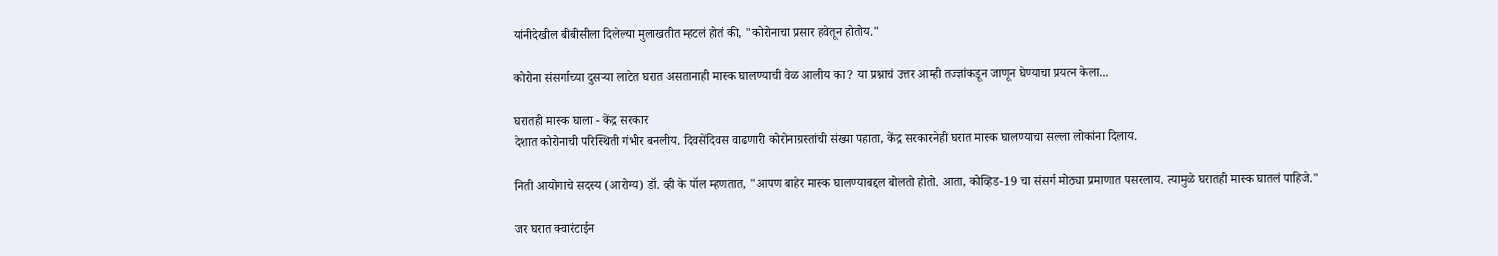यांनीदेखील बीबीसीला दिलेल्या मुलाखतीत म्हटलं होतं की, "कोरोनाचा प्रसार हवेतून होतोय."

कोरोना संसर्गाच्या दुसऱ्या लाटेत घरात असतानाही मास्क घालण्याची वेळ आलीय का? या प्रश्नाचं उत्तर आम्ही तज्ज्ञांकडून जाणून घेण्याचा प्रयत्न केला...

घरातही मास्क घाला - केंद्र सरकार
देशात कोरोनाची परिस्थिती गंभीर बनलीय. दिवसेंदिवस वाढणारी कोरोनाग्रस्तांची संख्या पहाता, केंद्र सरकारनेही घरात मास्क घालण्याचा सल्ला लोकांना दिलाय.

निती आयोगाचे सदस्य (आरोग्य) डॉ. व्ही के पॉल म्हणतात, "आपण बाहेर मास्क घालण्याबद्दल बोलतो होतो. आता, कोव्हिड-19 चा संसर्ग मोठ्या प्रमाणात पसरलाय. त्यामुळे घरातही मास्क घातलं पाहिजे."

जर घरात क्वारंटाईन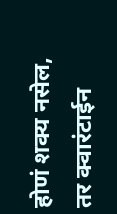होणं शक्य नसेल, तर क्वारंटाईन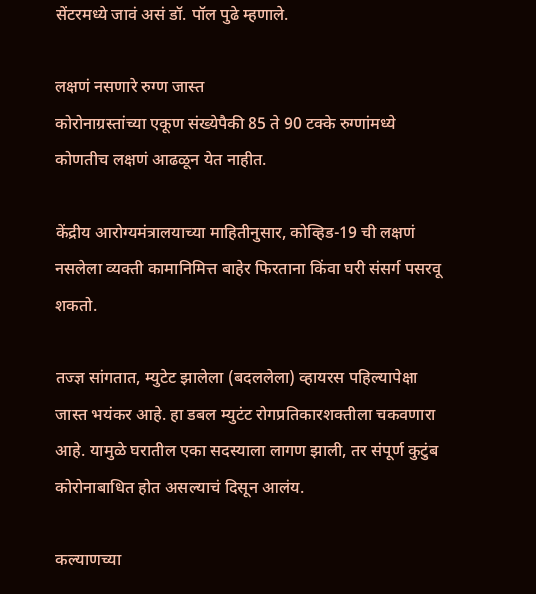सेंटरमध्ये जावं असं डॉ. पॉल पुढे म्हणाले.

लक्षणं नसणारे रुग्ण जास्त
कोरोनाग्रस्तांच्या एकूण संख्येपैकी 85 ते 90 टक्के रुग्णांमध्ये कोणतीच लक्षणं आढळून येत नाहीत.

केंद्रीय आरोग्यमंत्रालयाच्या माहितीनुसार, कोव्हिड-19 ची लक्षणं नसलेला व्यक्ती कामानिमित्त बाहेर फिरताना किंवा घरी संसर्ग पसरवू शकतो.

तज्ज्ञ सांगतात, म्युटेट झालेला (बदललेला) व्हायरस पहिल्यापेक्षा जास्त भयंकर आहे. हा डबल म्युटंट रोगप्रतिकारशक्तीला चकवणारा आहे. यामुळे घरातील एका सदस्याला लागण झाली, तर संपूर्ण कुटुंब कोरोनाबाधित होत असल्याचं दिसून आलंय.

कल्याणच्या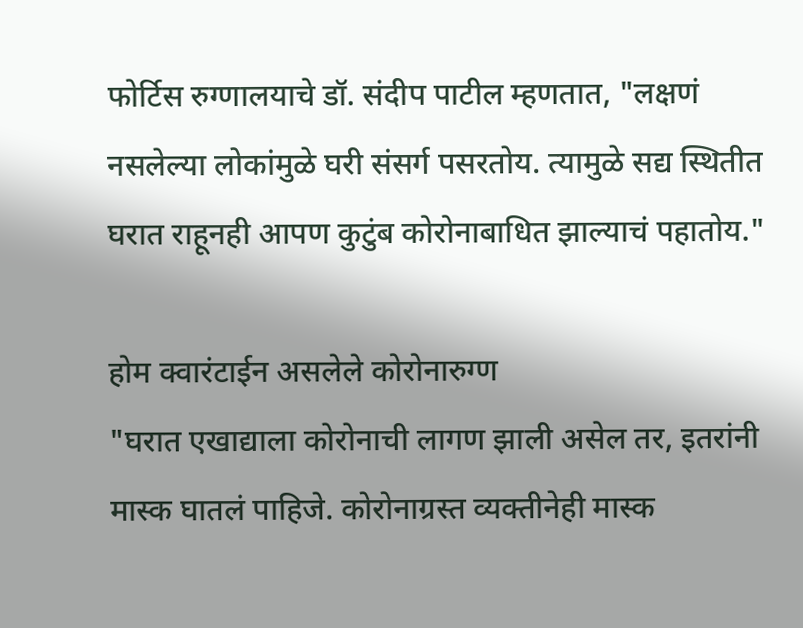फोर्टिस रुग्णालयाचे डॉ. संदीप पाटील म्हणतात, "लक्षणं नसलेल्या लोकांमुळे घरी संसर्ग पसरतोय. त्यामुळे सद्य स्थितीत घरात राहूनही आपण कुटुंब कोरोनाबाधित झाल्याचं पहातोय."

होम क्वारंटाईन असलेले कोरोनारुग्ण
"घरात एखाद्याला कोरोनाची लागण झाली असेल तर, इतरांनी मास्क घातलं पाहिजे. कोरोनाग्रस्त व्यक्तीनेही मास्क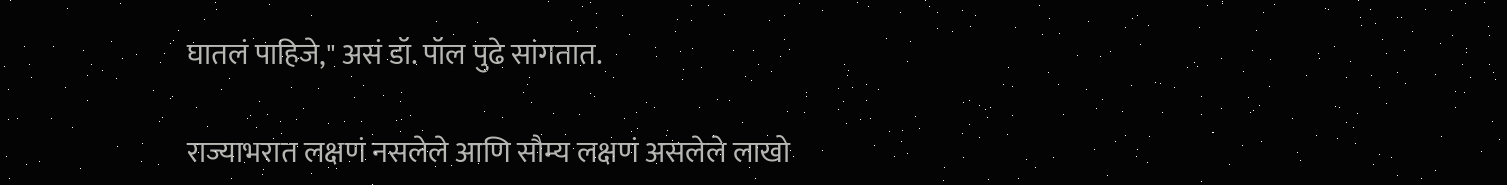घातलं पाहिजे," असं डॉ. पॉल पुढे सांगतात.

राज्याभरात लक्षणं नसलेले आणि सौम्य लक्षणं असलेले लाखो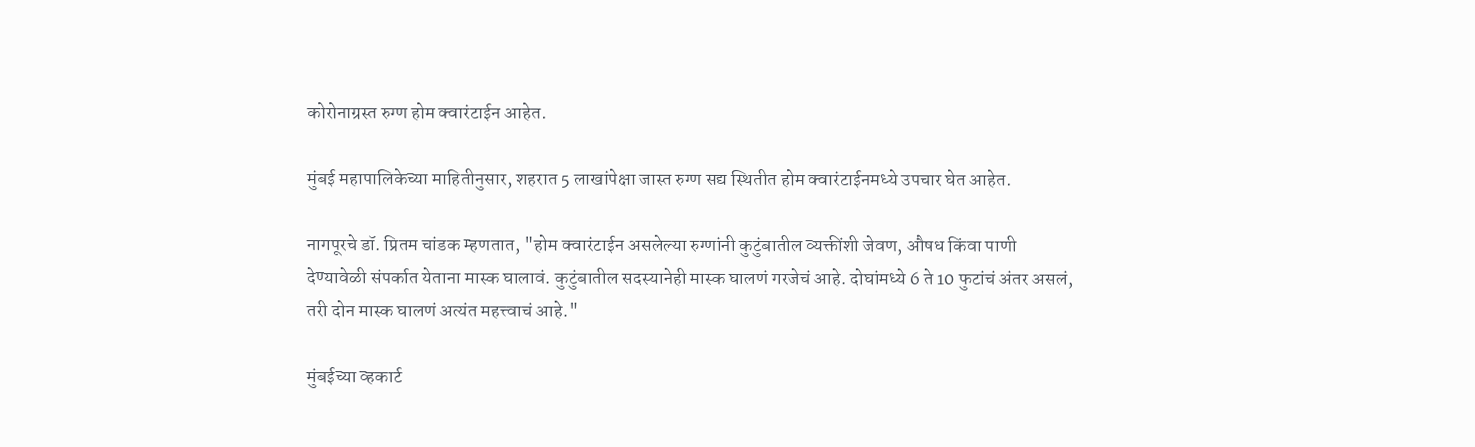कोरोनाग्रस्त रुग्ण होम क्वारंटाईन आहेत.

मुंबई महापालिकेच्या माहितीनुसार, शहरात 5 लाखांपेक्षा जास्त रुग्ण सद्य स्थितीत होम क्वारंटाईनमध्ये उपचार घेत आहेत.

नागपूरचे डॉ. प्रितम चांडक म्हणतात, "होम क्वारंटाईन असलेल्या रुग्णांनी कुटुंबातील व्यक्तींशी जेवण, औषध किंवा पाणी देण्यावेळी संपर्कात येताना मास्क घालावं. कुटुंबातील सदस्यानेही मास्क घालणं गरजेचं आहे. दोघांमध्ये 6 ते 10 फुटांचं अंतर असलं, तरी दोन मास्क घालणं अत्यंत महत्त्वाचं आहे."

मुंबईच्या व्हकार्ट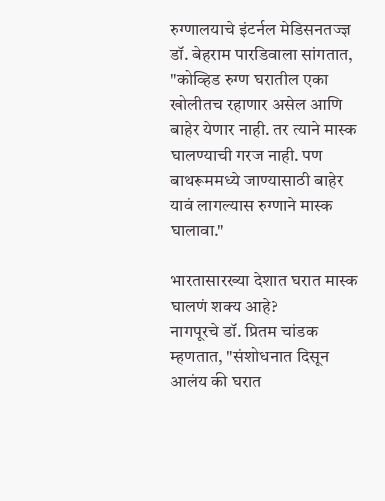रुग्णालयाचे इंटर्नल मेडिसनतज्ज्ञ डॉ. बेहराम पारडिवाला सांगतात, "कोव्हिड रुग्ण घरातील एका खोलीतच रहाणार असेल आणि बाहेर येणार नाही. तर त्याने मास्क घालण्याची गरज नाही. पण बाथरूममध्ये जाण्यासाठी बाहेर यावं लागल्यास रुग्णाने मास्क घालावा."

भारतासारख्या देशात घरात मास्क घालणं शक्य आहे?
नागपूरचे डॉ. प्रितम चांडक म्हणतात, "संशोधनात दिसून आलंय की घरात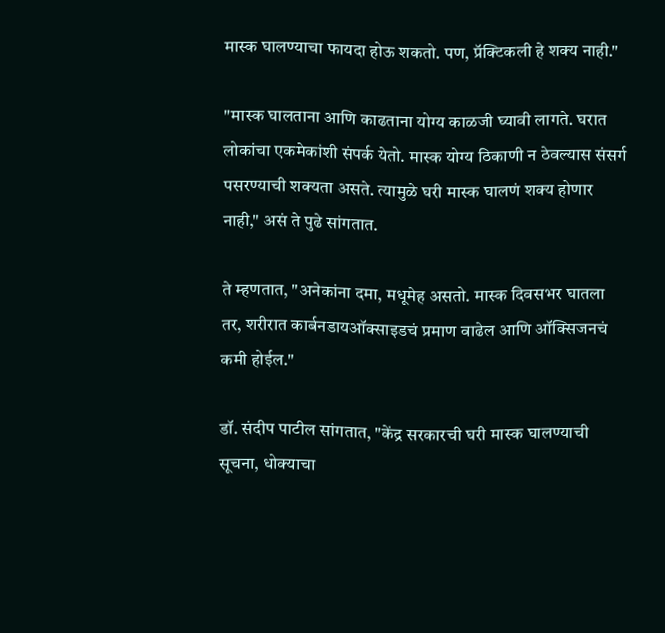मास्क घालण्याचा फायदा होऊ शकतो. पण, प्रॅक्टिकली हे शक्य नाही."

"मास्क घालताना आणि काढताना योग्य काळजी घ्यावी लागते. घरात लोकांचा एकमेकांशी संपर्क येतो. मास्क योग्य ठिकाणी न ठेवल्यास संसर्ग पसरण्याची शक्यता असते. त्यामुळे घरी मास्क घालणं शक्य होणार नाही," असं ते पुढे सांगतात.

ते म्हणतात, "अनेकांना दमा, मधूमेह असतो. मास्क दिवसभर घातला तर, शरीरात कार्बनडायऑक्साइडचं प्रमाण वाढेल आणि ऑक्सिजनचं कमी होईल."

डॉ. संदीप पाटील सांगतात, "केंद्र सरकारची घरी मास्क घालण्याची सूचना, धोक्याचा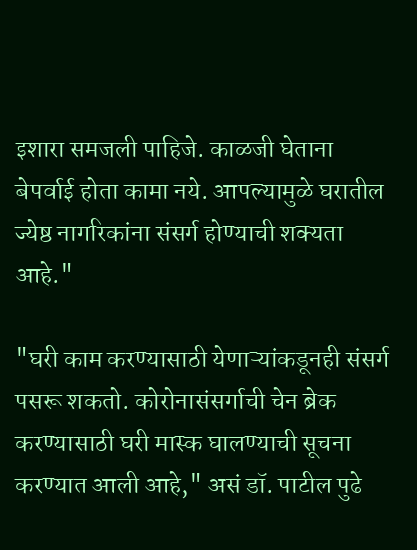इशारा समजली पाहिजे. काळजी घेताना बेपर्वाई होता कामा नये. आपल्यामुळे घरातील ज्येष्ठ नागरिकांना संसर्ग होण्याची शक्यता आहे."

"घरी काम करण्यासाठी येणाऱ्यांकडूनही संसर्ग पसरू शकतो. कोरोनासंसर्गाची चेन ब्रेक करण्यासाठी घरी मास्क घालण्याची सूचना करण्यात आली आहे," असं डॉ. पाटील पुढे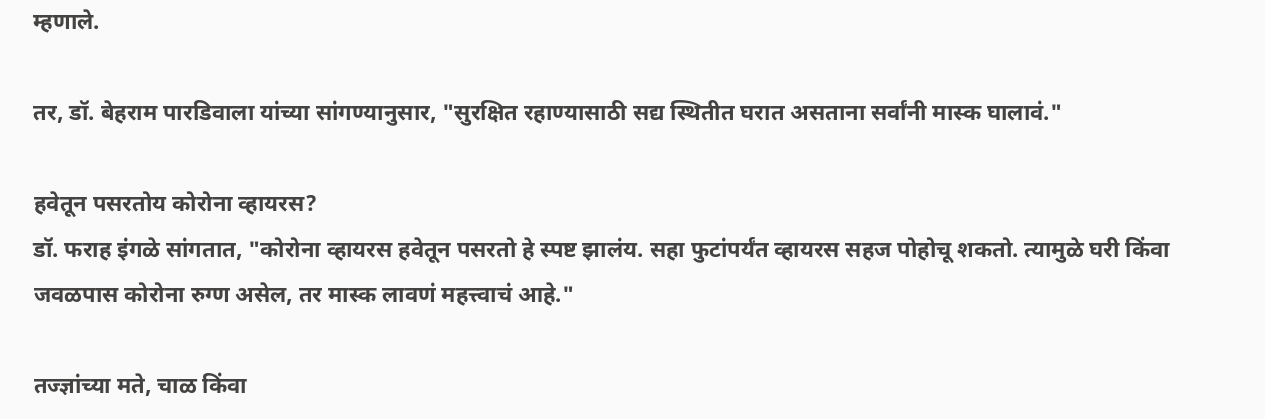म्हणाले.

तर, डॉ. बेहराम पारडिवाला यांच्या सांगण्यानुसार, "सुरक्षित रहाण्यासाठी सद्य स्थितीत घरात असताना सर्वांनी मास्क घालावं."

हवेतून पसरतोय कोरोना व्हायरस?
डॉ. फराह इंगळे सांगतात, "कोरोना व्हायरस हवेतून पसरतो हे स्पष्ट झालंय. सहा फुटांपर्यंत व्हायरस सहज पोहोचू शकतो. त्यामुळे घरी किंवा जवळपास कोरोना रुग्ण असेल, तर मास्क लावणं महत्त्वाचं आहे."

तज्ज्ञांच्या मते, चाळ किंवा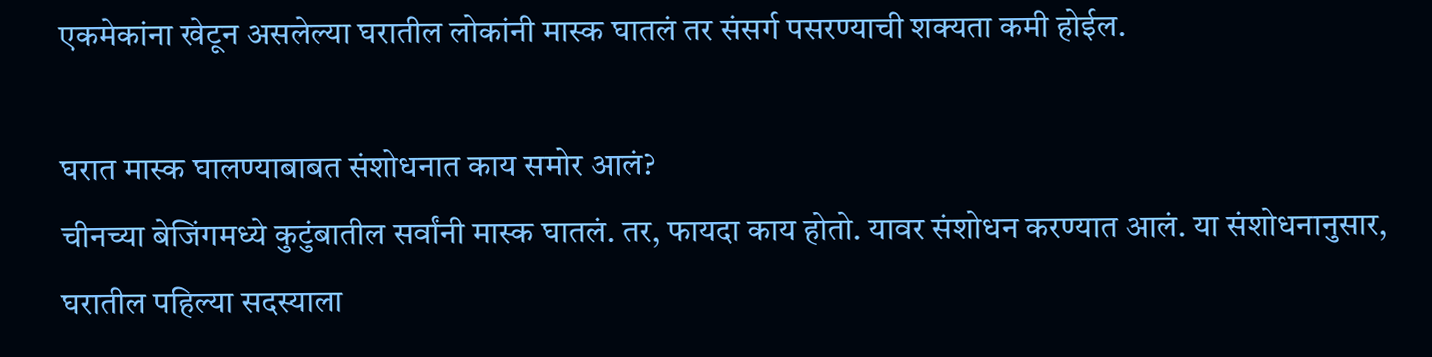एकमेकांना खेटून असलेल्या घरातील लोकांनी मास्क घातलं तर संसर्ग पसरण्याची शक्यता कमी होईल.

घरात मास्क घालण्याबाबत संशोधनात काय समोर आलं?
चीनच्या बेजिंगमध्ये कुटुंबातील सर्वांनी मास्क घातलं. तर, फायदा काय होतो. यावर संशोधन करण्यात आलं. या संशोधनानुसार, घरातील पहिल्या सदस्याला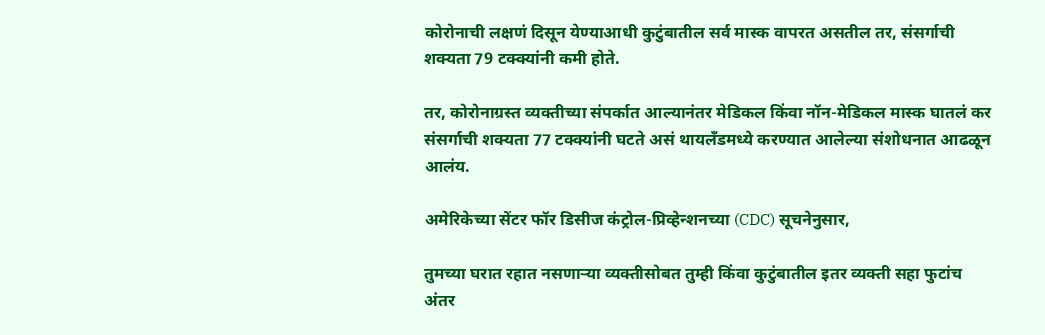कोरोनाची लक्षणं दिसून येण्याआधी कुटुंबातील सर्व मास्क वापरत असतील तर, संसर्गाची शक्यता 79 टक्क्यांनी कमी होते.

तर, कोरोनाग्रस्त व्यक्तीच्या संपर्कात आल्यानंतर मेडिकल किंवा नॉन-मेडिकल मास्क घातलं कर संसर्गाची शक्यता 77 टक्क्यांनी घटते असं थायलॅंडमध्ये करण्यात आलेल्या संशोधनात आढळून आलंय.

अमेरिकेच्या सेंटर फॉर डिसीज कंट्रोल-प्रिव्हेन्शनच्या (CDC) सूचनेनुसार,

तुमच्या घरात रहात नसणाऱ्या व्यक्तीसोबत तुम्ही किंवा कुटुंबातील इतर व्यक्ती सहा फुटांच अंतर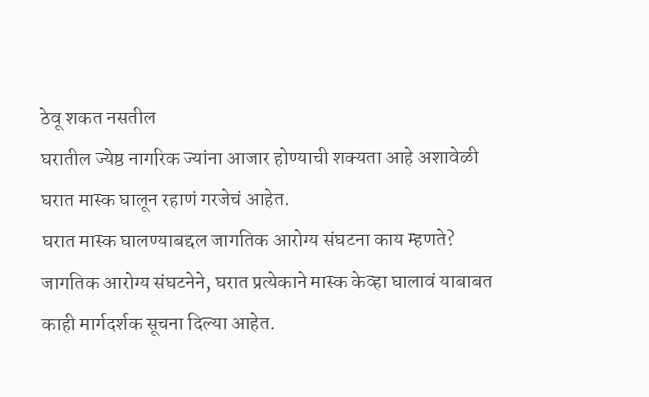ठेवू शकत नसतील
घरातील ज्येष्ठ नागरिक ज्यांना आजार होण्याची शक्यता आहे अशावेळी घरात मास्क घालून रहाणं गरजेचं आहेत.
घरात मास्क घालण्याबद्दल जागतिक आरोग्य संघटना काय म्हणते?
जागतिक आरोग्य संघटनेने, घरात प्रत्येकाने मास्क केव्हा घालावं याबाबत काही मार्गदर्शक सूचना दिल्या आहेत.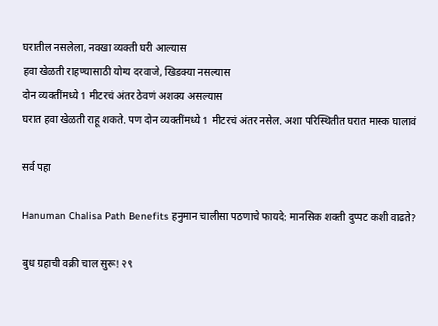घरातील नसलेला, नवखा व्यक्ती घरी आल्यास
हवा खेळती राहण्यासाठी योग्य दरवाजे, खिडक्या नसल्यास
दोन व्यक्तींमध्ये 1 मीटरचं अंतर ठेवणं अशक्य असल्यास
घरात हवा खेळती राहू शकते. पण दोन व्यक्तींमध्ये 1 मीटरचं अंतर नसेल. अशा परिस्थितीत घरात मास्क घालावं

सर्व पहा

Hanuman Chalisa Path Benefits हनुमान चालीसा पठणाचे फायदे: मानसिक शक्ती दुप्पट कशी वाढते?

बुध ग्रहाची वक्री चाल सुरू! २९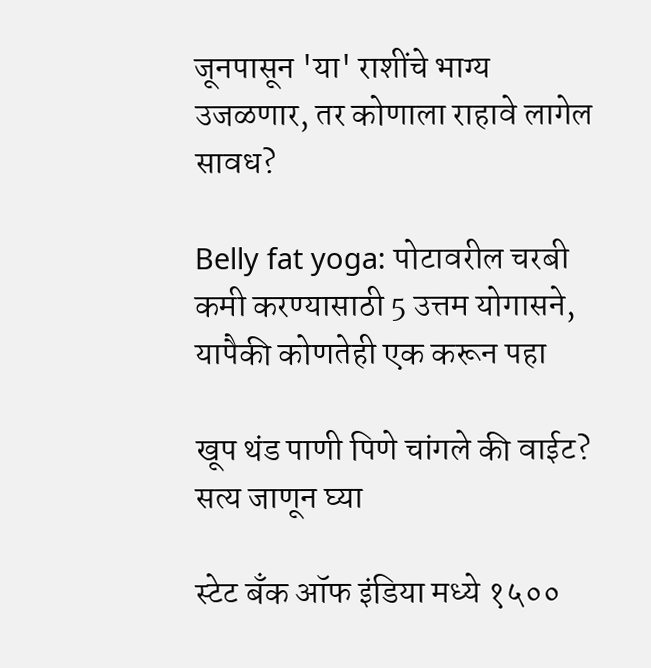जूनपासून 'या' राशींचे भाग्य उजळणार, तर कोणाला राहावे लागेल सावध?

Belly fat yoga: पोटावरील चरबी कमी करण्यासाठी 5 उत्तम योगासने, यापैकी कोणतेही एक करून पहा

खूप थंड पाणी पिणे चांगले की वाईट? सत्य जाणून घ्या

स्टेट बँक ऑफ इंडिया मध्ये १५००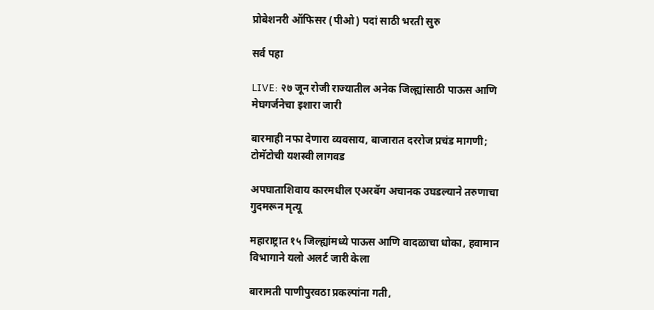प्रोबेशनरी ऑफिसर (पीओ) पदां साठी भरती सुरु

सर्व पहा

LIVE: २७ जून रोजी राज्यातील अनेक जिल्ह्यांसाठी पाऊस आणि मेघगर्जनेचा इशारा जारी

बारमाही नफा देणारा व्यवसाय, बाजारात दररोज प्रचंड मागणी; टोमॅटोची यशस्वी लागवड

अपघाताशिवाय कारमधील एअरबॅग अचानक उघडल्याने तरुणाचा गुदमरून मृत्यू

महाराष्ट्रात १५ जिल्ह्यांमध्ये पाऊस आणि वादळाचा धोका, हवामान विभागाने यलो अलर्ट जारी केला

बारामती पाणीपुरवठा प्रकल्पांना गती,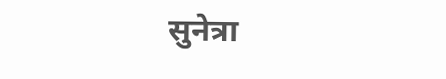सुनेत्रा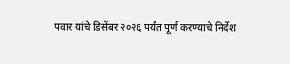पवार यांचे डिसेंबर २०२६ पर्यंत पूर्ण करण्याचे निर्देश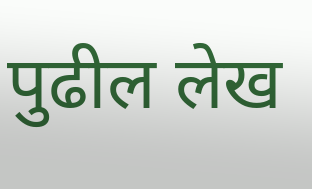पुढील लेख